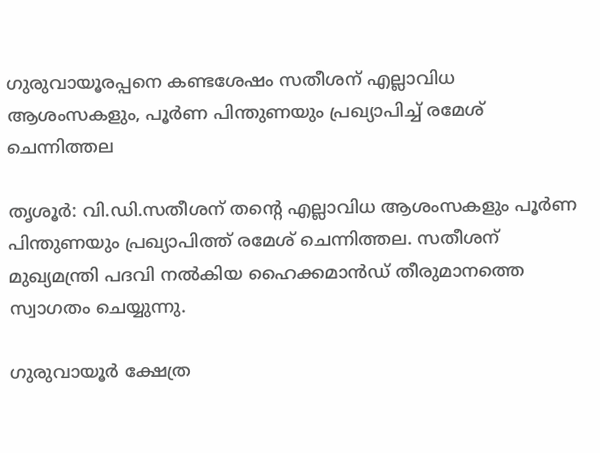ഗുരുവായൂരപ്പനെ കണ്ടശേഷം സതീശന് എല്ലാവിധ ആശംസകളും, പൂർണ പിന്തുണയും പ്രഖ്യാപിച്ച് രമേശ് ചെന്നിത്തല

തൃശൂർ: വി.ഡി.സതീശന് തന്‍റെ എല്ലാവിധ ആശംസകളും പൂർണ പിന്തുണയും പ്രഖ്യാപിത്ത് രമേശ് ചെന്നിത്തല. സതീശന് മുഖ്യമന്ത്രി പദവി നൽകിയ ഹൈക്കമാൻഡ് തീരുമാനത്തെ സ്വാഗതം ചെയ്യുന്നു.

ഗുരുവായൂർ ക്ഷേത്ര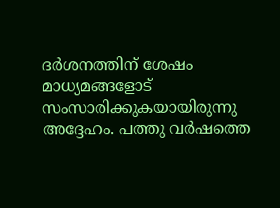ദർശനത്തിന് ശേഷം മാധ്യമങ്ങളോട് സംസാരിക്കുകയായിരുന്നു അദ്ദേഹം. പത്തു വർഷത്തെ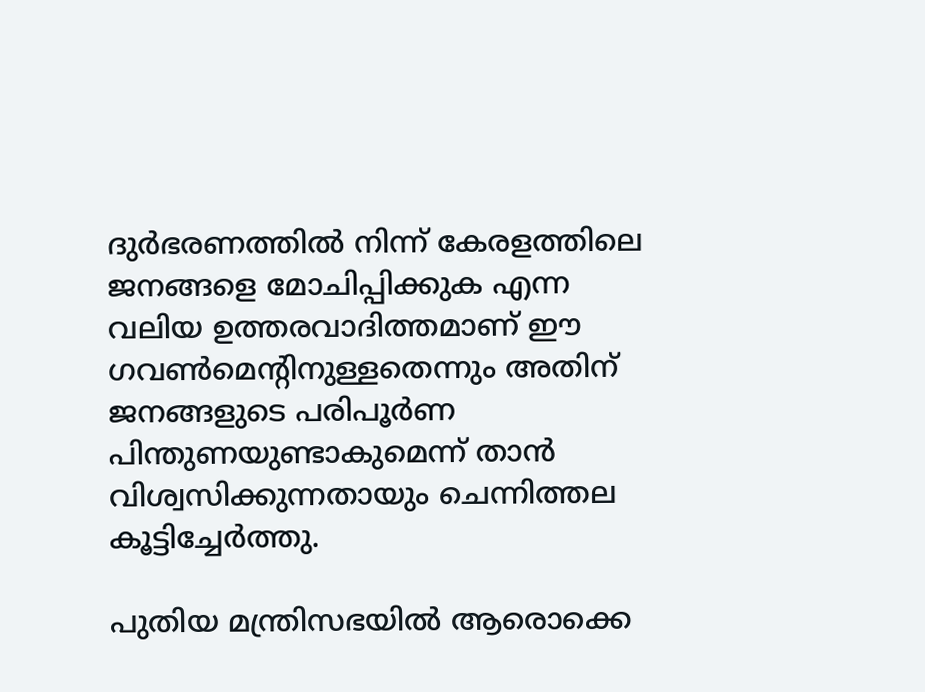ദുർഭരണത്തിൽ നിന്ന് കേരളത്തിലെ ജനങ്ങളെ മോചിപ്പിക്കുക എന്ന വലിയ ഉത്തരവാദിത്തമാണ് ഈ ഗവൺമെന്‍റിനുള്ളതെന്നും അതിന് ജനങ്ങളുടെ പരിപൂർണ പിന്തുണയുണ്ടാകുമെന്ന് താൻ വിശ്വസിക്കുന്നതായും ചെന്നിത്തല കൂട്ടിച്ചേർത്തു.

പുതിയ മന്ത്രിസഭയിൽ ആരൊക്കെ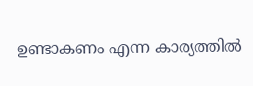ഉണ്ടാകണം എന്ന കാര്യത്തിൽ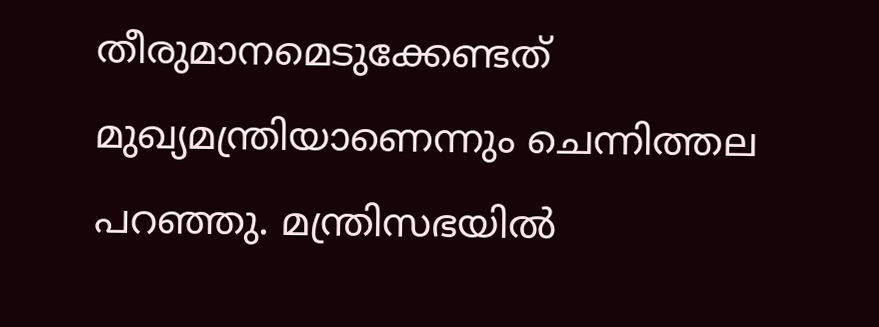തീരുമാനമെടുക്കേണ്ടത് മുഖ്യമന്ത്രിയാണെന്നും ചെന്നിത്തല പറഞ്ഞു. മന്ത്രിസഭയിൽ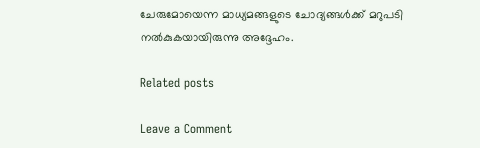ചേരുമോയെന്ന മാധ്യമങ്ങളുടെ ചോദ്യങ്ങൾക്ക് മറുപടി നൽകുകയായിരുന്നു അദ്ദേഹം.

Related posts

Leave a Comment